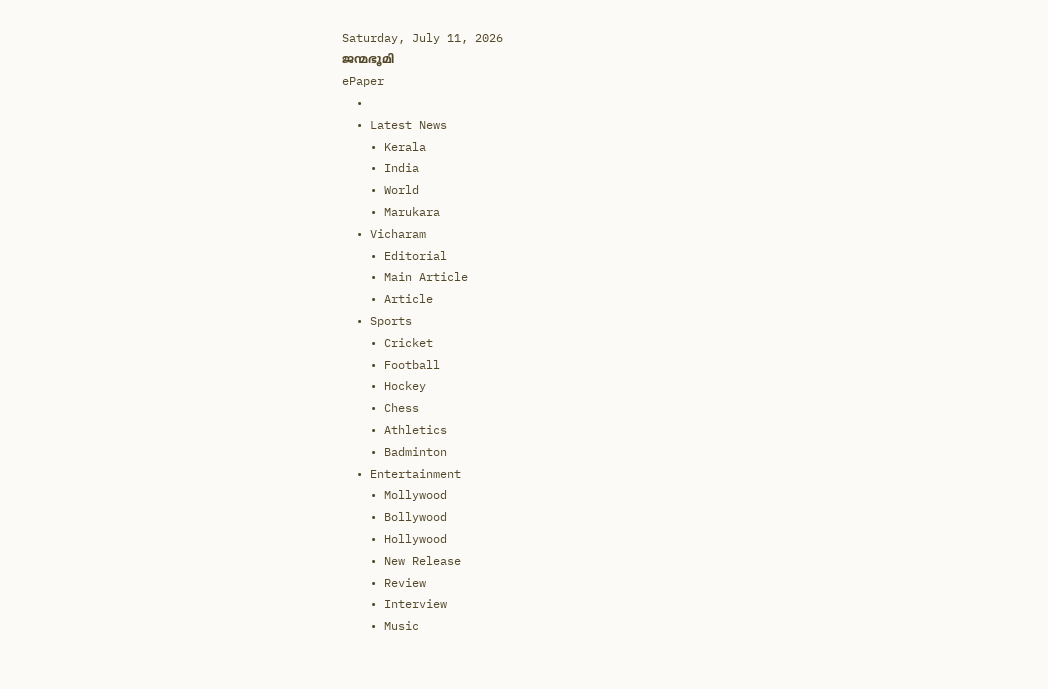Saturday, July 11, 2026
ജന്മഭൂമി
ePaper
  •
  • Latest News
    • Kerala
    • India
    • World
    • Marukara
  • Vicharam
    • Editorial
    • Main Article
    • Article
  • Sports
    • Cricket
    • Football
    • Hockey
    • Chess
    • Athletics
    • Badminton
  • Entertainment
    • Mollywood
    • Bollywood
    • Hollywood
    • New Release
    • Review
    • Interview
    • Music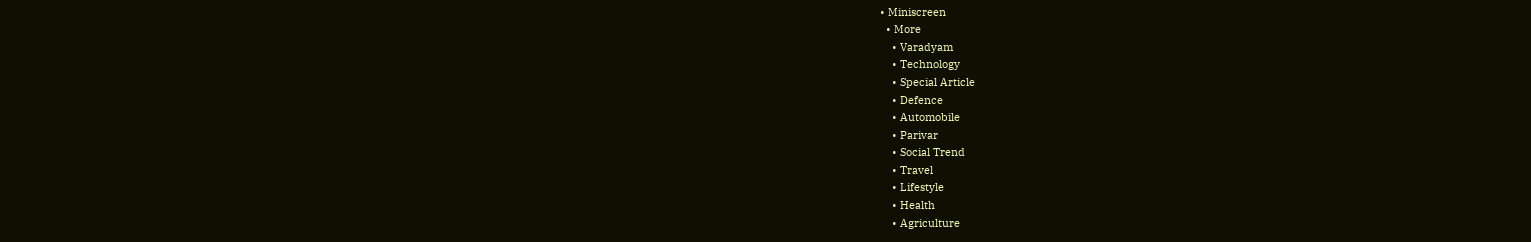• Miniscreen
  • More
    • Varadyam
    • Technology
    • Special Article
    • Defence
    • Automobile
    • Parivar
    • Social Trend
    • Travel
    • Lifestyle
    • Health
    • Agriculture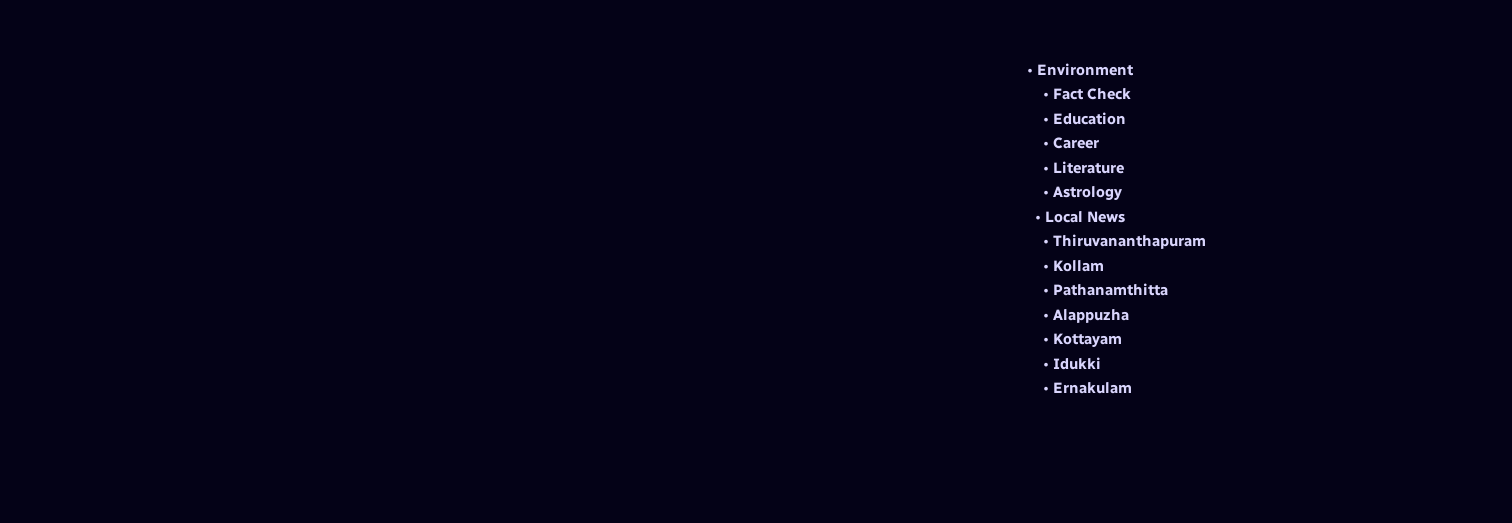• Environment
    • Fact Check
    • Education
    • Career
    • Literature
    • Astrology
  • Local News
    • Thiruvananthapuram
    • Kollam
    • Pathanamthitta
    • Alappuzha
    • Kottayam
    • Idukki
    • Ernakulam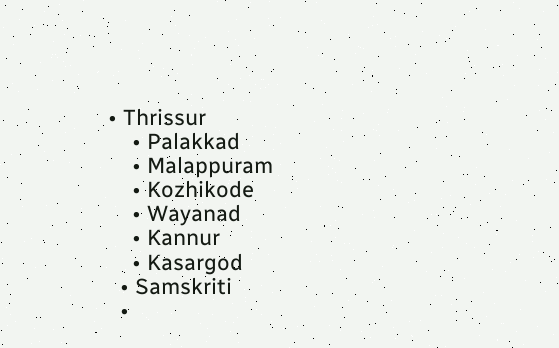• Thrissur
    • Palakkad
    • Malappuram
    • Kozhikode
    • Wayanad
    • Kannur
    • Kasargod
  • Samskriti
  •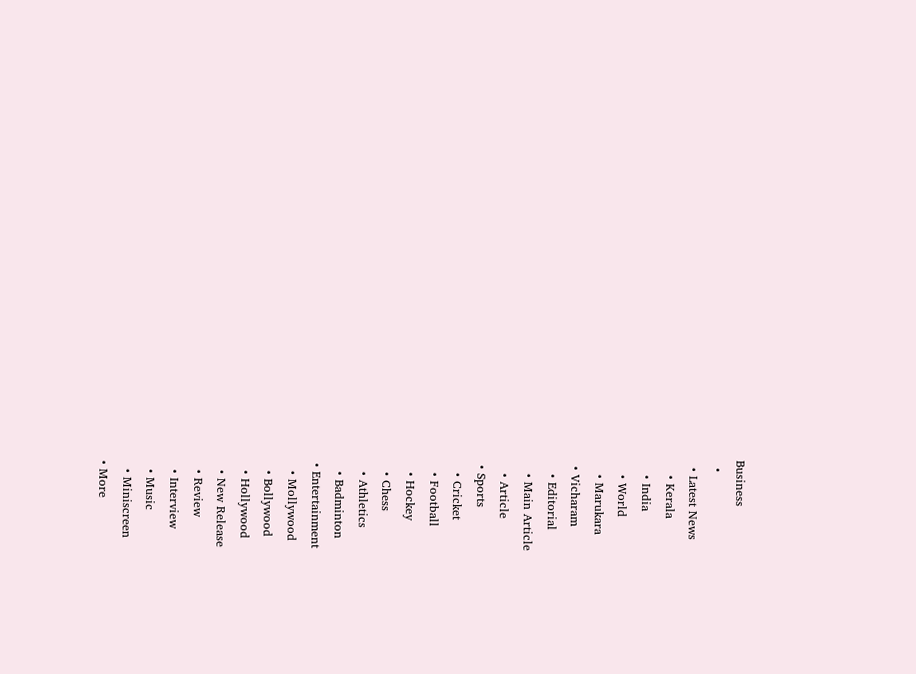Business
  •
  • Latest News
    • Kerala
    • India
    • World
    • Marukara
  • Vicharam
    • Editorial
    • Main Article
    • Article
  • Sports
    • Cricket
    • Football
    • Hockey
    • Chess
    • Athletics
    • Badminton
  • Entertainment
    • Mollywood
    • Bollywood
    • Hollywood
    • New Release
    • Review
    • Interview
    • Music
    • Miniscreen
  • More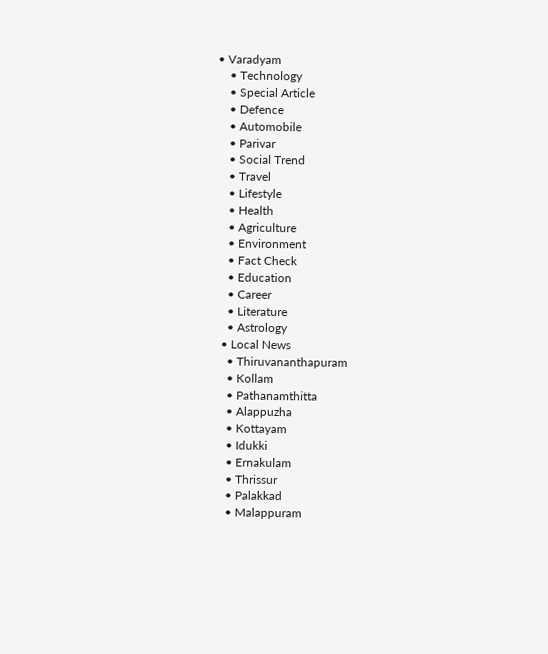• Varadyam
    • Technology
    • Special Article
    • Defence
    • Automobile
    • Parivar
    • Social Trend
    • Travel
    • Lifestyle
    • Health
    • Agriculture
    • Environment
    • Fact Check
    • Education
    • Career
    • Literature
    • Astrology
  • Local News
    • Thiruvananthapuram
    • Kollam
    • Pathanamthitta
    • Alappuzha
    • Kottayam
    • Idukki
    • Ernakulam
    • Thrissur
    • Palakkad
    • Malappuram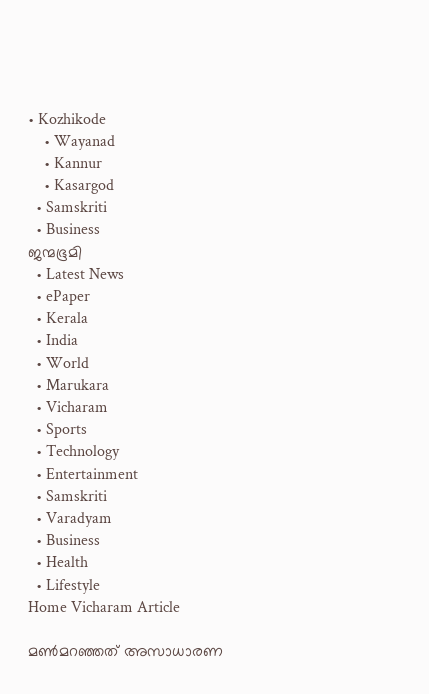• Kozhikode
    • Wayanad
    • Kannur
    • Kasargod
  • Samskriti
  • Business
ജന്മഭൂമി
  • Latest News
  • ePaper
  • Kerala
  • India
  • World
  • Marukara
  • Vicharam
  • Sports
  • Technology
  • Entertainment
  • Samskriti
  • Varadyam
  • Business
  • Health
  • Lifestyle
Home Vicharam Article

മണ്‍മറഞ്ഞത് അസാധാരണ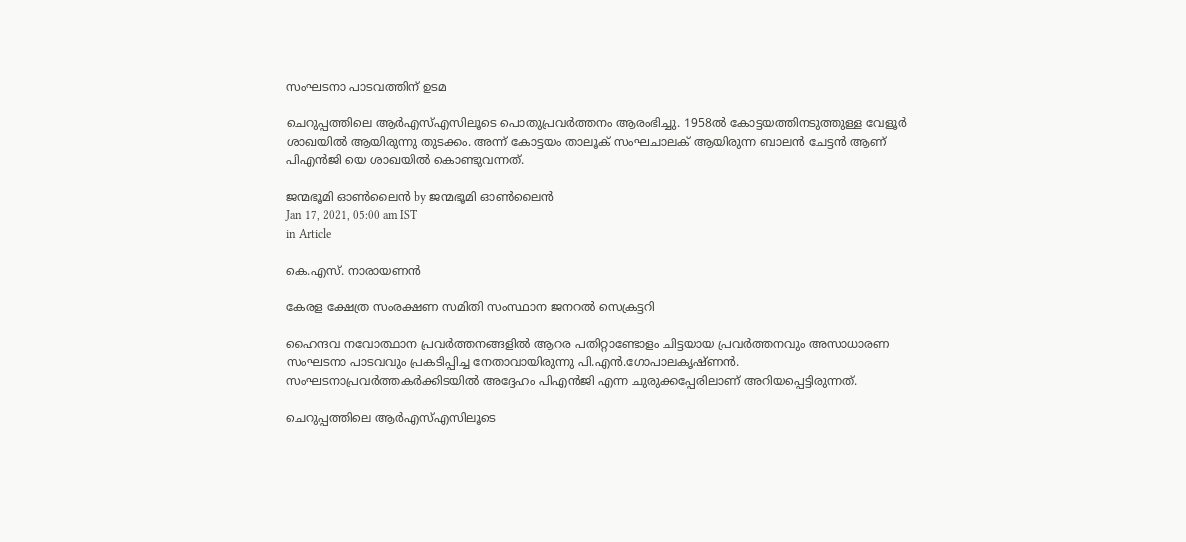സംഘടനാ പാടവത്തിന് ഉടമ

ചെറുപ്പത്തിലെ ആര്‍എസ്എസിലൂടെ പൊതുപ്രവര്‍ത്തനം ആരംഭിച്ചു. 1958ല്‍ കോട്ടയത്തിനടുത്തുള്ള വേളൂര്‍ ശാഖയില്‍ ആയിരുന്നു തുടക്കം. അന്ന് കോട്ടയം താലൂക് സംഘചാലക് ആയിരുന്ന ബാലന്‍ ചേട്ടന്‍ ആണ് പിഎന്‍ജി യെ ശാഖയില്‍ കൊണ്ടുവന്നത്.

ജന്മഭൂമി ഓണ്‍ലൈന്‍ by ജന്മഭൂമി ഓണ്‍ലൈന്‍
Jan 17, 2021, 05:00 am IST
in Article

കെ.എസ്. നാരായണന്‍

കേരള ക്ഷേത്ര സംരക്ഷണ സമിതി സംസ്ഥാന ജനറല്‍ സെക്രട്ടറി

ഹൈന്ദവ നവോത്ഥാന പ്രവര്‍ത്തനങ്ങളില്‍ ആറര പതിറ്റാണ്ടോളം ചിട്ടയായ പ്രവര്‍ത്തനവും അസാധാരണ സംഘടനാ പാടവവും പ്രകടിപ്പിച്ച നേതാവായിരുന്നു പി.എന്‍.ഗോപാലകൃഷ്ണന്‍. സംഘടനാപ്രവര്‍ത്തകര്‍ക്കിടയില്‍ അദ്ദേഹം പിഎന്‍ജി എന്ന ചുരുക്കപ്പേരിലാണ് അറിയപ്പെട്ടിരുന്നത്.

ചെറുപ്പത്തിലെ ആര്‍എസ്എസിലൂടെ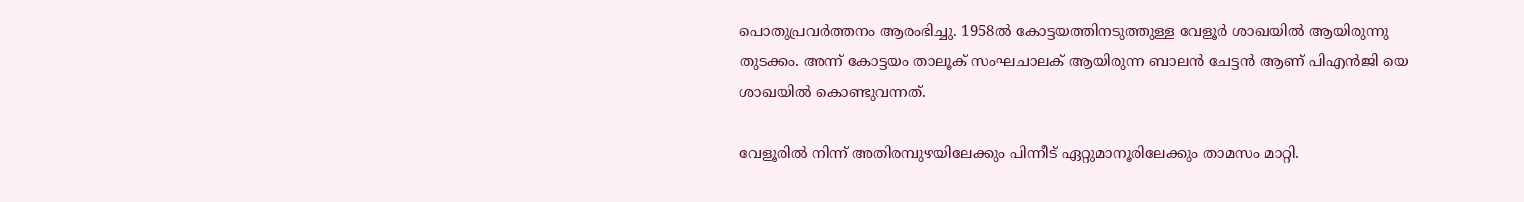പൊതുപ്രവര്‍ത്തനം ആരംഭിച്ചു. 1958ല്‍ കോട്ടയത്തിനടുത്തുള്ള വേളൂര്‍ ശാഖയില്‍ ആയിരുന്നു തുടക്കം. അന്ന് കോട്ടയം താലൂക് സംഘചാലക് ആയിരുന്ന ബാലന്‍ ചേട്ടന്‍ ആണ് പിഎന്‍ജി യെ ശാഖയില്‍ കൊണ്ടുവന്നത്.

വേളൂരില്‍ നിന്ന് അതിരമ്പുഴയിലേക്കും പിന്നീട് ഏറ്റുമാനൂരിലേക്കും താമസം മാറ്റി.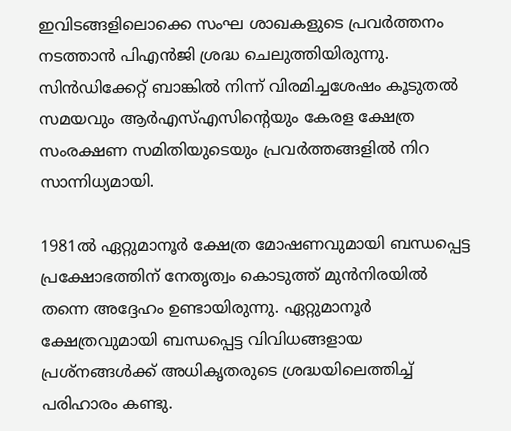ഇവിടങ്ങളിലൊക്കെ സംഘ ശാഖകളുടെ പ്രവര്‍ത്തനം നടത്താന്‍ പിഎന്‍ജി ശ്രദ്ധ ചെലുത്തിയിരുന്നു. സിന്‍ഡിക്കേറ്റ് ബാങ്കില്‍ നിന്ന് വിരമിച്ചശേഷം കൂടുതല്‍ സമയവും ആര്‍എസ്എസിന്റെയും കേരള ക്ഷേത്ര സംരക്ഷണ സമിതിയുടെയും പ്രവര്‍ത്തങ്ങളില്‍ നിറ സാന്നിധ്യമായി.

1981ല്‍ ഏറ്റുമാനൂര്‍ ക്ഷേത്ര മോഷണവുമായി ബന്ധപ്പെട്ട പ്രക്ഷോഭത്തിന് നേതൃത്വം കൊടുത്ത് മുന്‍നിരയില്‍ തന്നെ അദ്ദേഹം ഉണ്ടായിരുന്നു. ഏറ്റുമാനൂര്‍ ക്ഷേത്രവുമായി ബന്ധപ്പെട്ട വിവിധങ്ങളായ പ്രശ്‌നങ്ങള്‍ക്ക് അധികൃതരുടെ ശ്രദ്ധയിലെത്തിച്ച് പരിഹാരം കണ്ടു.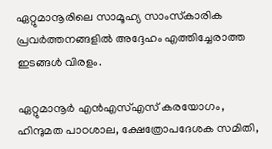ഏറ്റുമാനൂരിലെ സാമൂഹ്യ സാംസ്‌കാരിക പ്രവര്‍ത്തനങ്ങളില്‍ അദ്ദേഹം എത്തിച്ചേരാത്ത ഇടങ്ങള്‍ വിരളം.

ഏറ്റുമാനൂര്‍ എന്‍എസ്എസ് കരയോഗം, ഹിന്ദുമത പാഠശാല, ക്ഷേത്രോപദേശക സമിതി,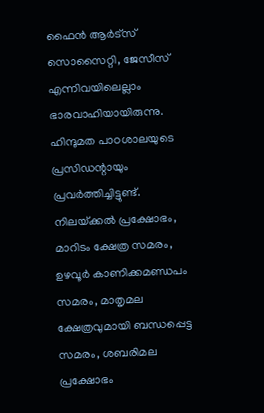ഫൈന്‍ ആര്‍ട്‌സ് സൊസൈറ്റി, ജേസീസ് എന്നിവയിലെല്ലാം ഭാരവാഹിയായിരുന്നു. ഹിന്ദുമത പാഠശാലയുടെ പ്രസിഡന്റായും പ്രവര്‍ത്തിച്ചിട്ടുണ്ട്. നിലയ്‌ക്കല്‍ പ്രക്ഷോഭം, മാറിടം ക്ഷേത്ര സമരം, ഉഴവൂര്‍ കാണിക്കമണ്ഡപം സമരം, മാതൃമല ക്ഷേത്രവുമായി ബന്ധപ്പെട്ട സമരം, ശബരിമല പ്രക്ഷോഭം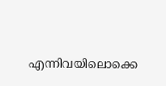എന്നിവയിലൊക്കെ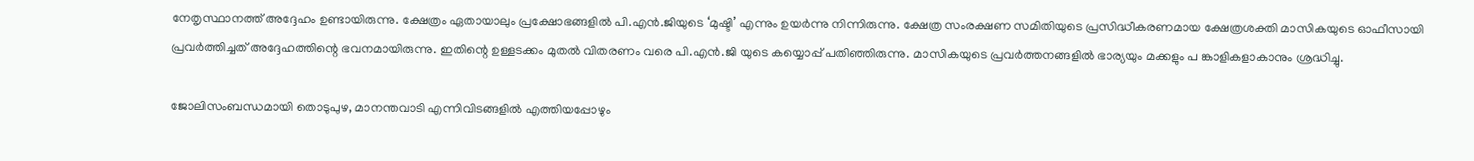നേതൃസ്ഥാനത്ത് അദ്ദേഹം ഉണ്ടായിരുന്നു. ക്ഷേത്രം ഏതായാലും പ്രക്ഷോഭങ്ങളില്‍ പി.എന്‍.ജിയുടെ ‘മുഷ്ടി’ എന്നും ഉയര്‍ന്നു നിന്നിരുന്നു. ക്ഷേത്ര സംരക്ഷണ സമിതിയുടെ പ്രസിദ്ധീകരണമായ ക്ഷേത്രശക്തി മാസികയുടെ ഓഫീസായി പ്രവര്‍ത്തിച്ചത് അദ്ദേഹത്തിന്റെ ഭവനമായിരുന്നു. ഇതിന്റെ ഉള്ളടക്കം മുതല്‍ വിതരണം വരെ പി.എന്‍.ജി യുടെ കയ്യൊപ്പ് പതിഞ്ഞിരുന്നു. മാസികയുടെ പ്രവര്‍ത്തനങ്ങളില്‍ ഭാര്യയും മക്കളും പ ങ്കാളികളാകാനും ശ്രദ്ധിച്ചു.

ജോലിസംബന്ധമായി തൊടുപുഴ, മാനന്തവാടി എന്നിവിടങ്ങളില്‍ എത്തിയപ്പോഴും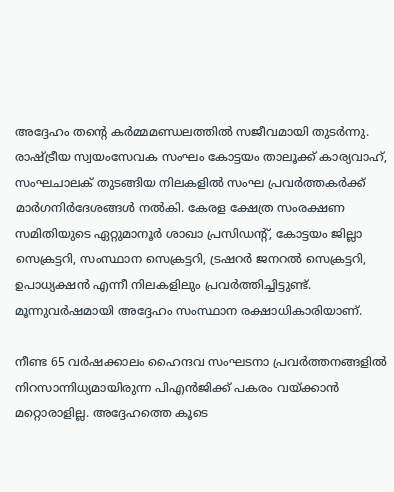അദ്ദേഹം തന്റെ കര്‍മ്മമണ്ഡലത്തില്‍ സജീവമായി തുടര്‍ന്നു. രാഷ്‌ട്രീയ സ്വയംസേവക സംഘം കോട്ടയം താലൂക്ക് കാര്യവാഹ്, സംഘചാലക് തുടങ്ങിയ നിലകളില്‍ സംഘ പ്രവര്‍ത്തകര്‍ക്ക് മാര്‍ഗനിര്‍ദേശങ്ങള്‍ നല്‍കി. കേരള ക്ഷേത്ര സംരക്ഷണ സമിതിയുടെ ഏറ്റുമാനൂര്‍ ശാഖാ പ്രസിഡന്റ്, കോട്ടയം ജില്ലാ സെക്രട്ടറി, സംസ്ഥാന സെക്രട്ടറി, ട്രഷറര്‍ ജനറല്‍ സെക്രട്ടറി, ഉപാധ്യക്ഷന്‍ എന്നീ നിലകളിലും പ്രവര്‍ത്തിച്ചിട്ടുണ്ട്. മൂന്നുവര്‍ഷമായി അദ്ദേഹം സംസ്ഥാന രക്ഷാധികാരിയാണ്.

നീണ്ട 65 വര്‍ഷക്കാലം ഹൈന്ദവ സംഘടനാ പ്രവര്‍ത്തനങ്ങളില്‍ നിറസാന്നിധ്യമായിരുന്ന പിഎന്‍ജിക്ക് പകരം വയ്‌ക്കാന്‍ മറ്റൊരാളില്ല. അദ്ദേഹത്തെ കൂടെ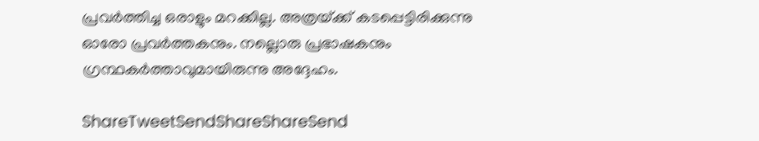പ്രവര്‍ത്തിച്ച ഒരാളും മറക്കില്ല. അത്രയ്‌ക്ക് കടപ്പെട്ടിരിക്കുന്നു ഓരോ പ്രവര്‍ത്തകനും. നല്ലൊരു പ്രഭാഷകനും ഗ്രന്ഥകര്‍ത്താവുമായിരുന്നു അദ്ദേഹം.

ShareTweetSendShareShareSend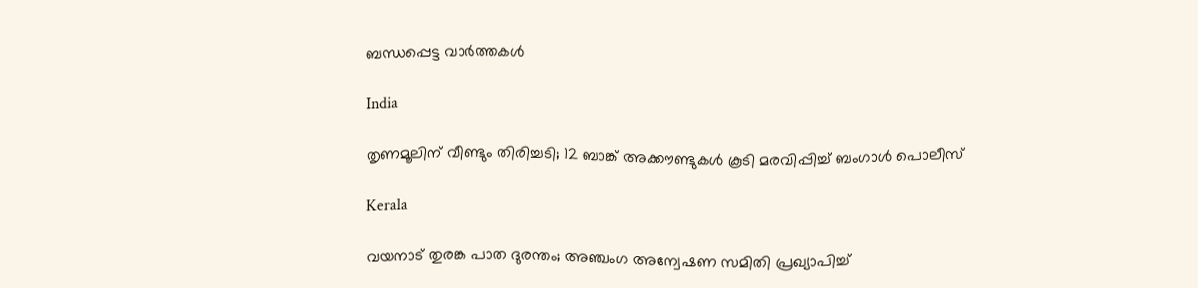ബന്ധപ്പെട്ട വാര്‍ത്തകള്‍

India

തൃണമൂലിന് വീണ്ടും തിരിച്ചടി; 12 ബാങ്ക് അക്കൗണ്ടുകൾ കൂടി മരവിപ്പിച്ച് ബംഗാൾ പൊലീസ്

Kerala

വയനാട് തുരങ്ക പാത ദുരന്തം; അഞ്ചംഗ അന്വേഷണ സമിതി പ്രഖ്യാപിച്ച്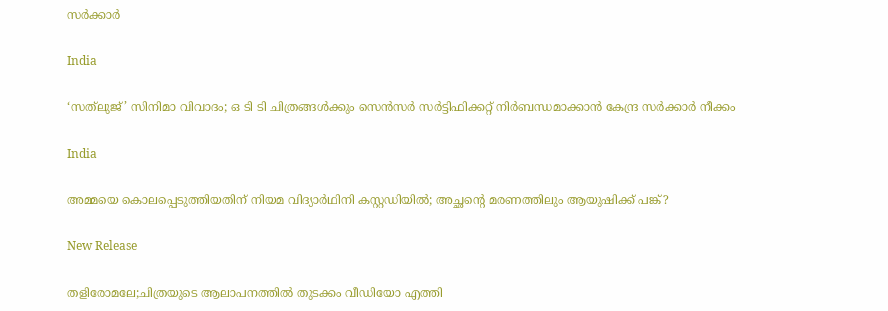സര്‍ക്കാര്‍

India

‘സത്‌ലുജ്’ സിനിമാ വിവാദം; ഒ ടി ടി ചിത്രങ്ങൾക്കും സെൻസർ സർട്ടിഫിക്കറ്റ് നിർബന്ധമാക്കാൻ കേന്ദ്ര സർക്കാർ നീക്കം

India

അമ്മയെ കൊലപ്പെടുത്തിയതിന് നിയമ വിദ്യാര്‍ഥിനി കസ്റ്റഡിയില്‍; അച്ഛന്റെ മരണത്തിലും ആയുഷിക്ക് പങ്ക്?

New Release

തളിരോമലേ;ചിത്രയുടെ ആലാപനത്തിൽ തുടക്കം വീഡിയോ എത്തി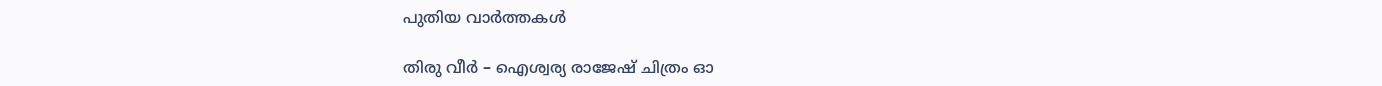പുതിയ വാര്‍ത്തകള്‍

തിരു വീർ – ഐശ്വര്യ രാജേഷ് ചിത്രം ഓ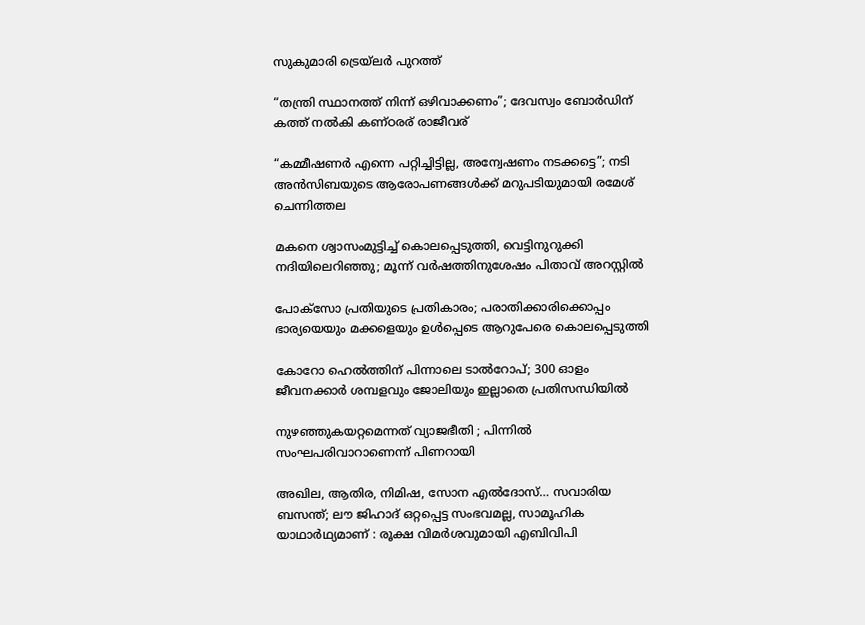സുകുമാരി ട്രെയ്‌ലർ പുറത്ത്

“തന്ത്രി സ്ഥാനത്ത് നിന്ന് ഒഴിവാക്കണം”; ദേവസ്വം ബോർഡിന് കത്ത് നല്‍കി കണ്ഠരര് രാജീവര്

“കമ്മീഷണർ എന്നെ പറ്റിച്ചിട്ടില്ല, അന്വേഷണം നടക്കട്ടെ”; നടി അൻസിബയുടെ ആരോപണങ്ങൾക്ക് മറുപടിയുമായി രമേശ് ചെന്നിത്തല

മകനെ ശ്വാസംമുട്ടിച്ച് കൊലപ്പെടുത്തി, വെട്ടിനുറുക്കി നദിയിലെറിഞ്ഞു; മൂന്ന് വർഷത്തിനുശേഷം പിതാവ് അറസ്റ്റിൽ

പോക്‌സോ പ്രതിയുടെ പ്രതികാരം; പരാതിക്കാരിക്കൊപ്പം ഭാര്യയെയും മക്കളെയും ഉള്‍പ്പെടെ ആറുപേരെ കൊലപ്പെടുത്തി

കോറോ ഹെൽത്തിന് പിന്നാലെ ടാൽറോപ്; 300 ഓളം ജീവനക്കാര്‍ ശമ്പളവും ജോലിയും ഇല്ലാതെ പ്രതിസന്ധിയിൽ

നുഴഞ്ഞുകയറ്റമെന്നത് വ്യാജഭീതി ; പിന്നിൽ സംഘപരിവാറാണെന്ന് പിണറായി

അഖില, ആതിര, നിമിഷ, സോന എൽദോസ്… സവാരിയ ബസന്ത്; ലൗ ജിഹാദ് ഒറ്റപ്പെട്ട സംഭവമല്ല, സാമൂഹിക യാഥാർഥ്യമാണ് : രൂക്ഷ വിമർശവുമായി എബിവിപി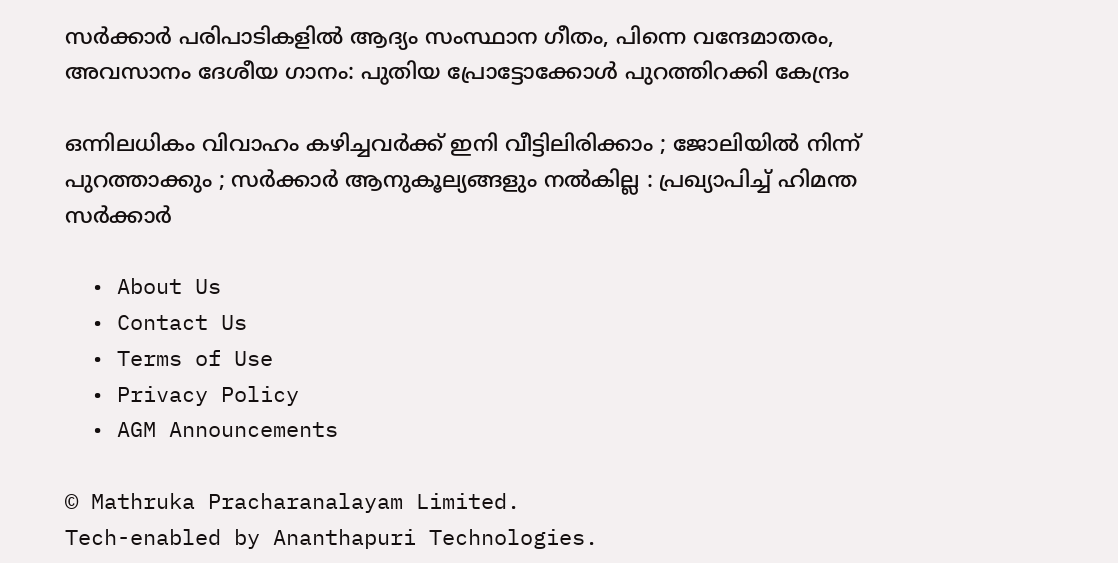സർക്കാർ പരിപാടികളിൽ ആദ്യം സംസ്ഥാന ഗീതം, പിന്നെ വന്ദേമാതരം, അവസാനം ദേശീയ ഗാനം: പുതിയ പ്രോട്ടോക്കോൾ പുറത്തിറക്കി കേന്ദ്രം

ഒന്നിലധികം വിവാഹം കഴിച്ചവർക്ക് ഇനി വീട്ടിലിരിക്കാം ; ജോലിയിൽ നിന്ന് പുറത്താക്കും ; സർക്കാർ ആനുകൂല്യങ്ങളും നൽകില്ല : പ്രഖ്യാപിച്ച് ഹിമന്ത സർക്കാർ

  • About Us
  • Contact Us
  • Terms of Use
  • Privacy Policy
  • AGM Announcements

© Mathruka Pracharanalayam Limited.
Tech-enabled by Ananthapuri Technologies.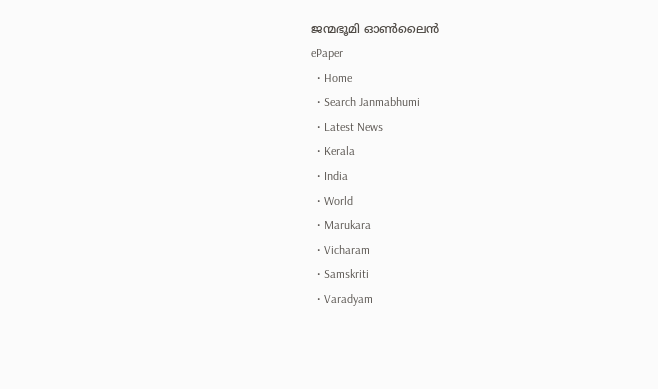ജന്മഭൂമി ഓണ്‍ലൈന്‍
ePaper
  • Home
  • Search Janmabhumi
  • Latest News
  • Kerala
  • India
  • World
  • Marukara
  • Vicharam
  • Samskriti
  • Varadyam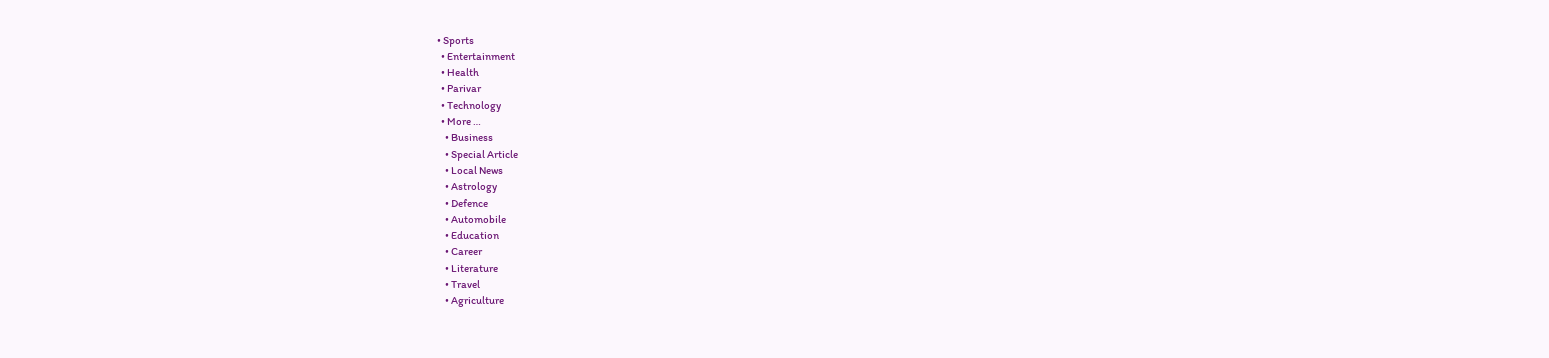• Sports
  • Entertainment
  • Health
  • Parivar
  • Technology
  • More …
    • Business
    • Special Article
    • Local News
    • Astrology
    • Defence
    • Automobile
    • Education
    • Career
    • Literature
    • Travel
    • Agriculture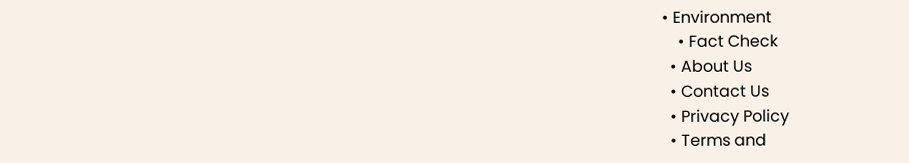• Environment
    • Fact Check
  • About Us
  • Contact Us
  • Privacy Policy
  • Terms and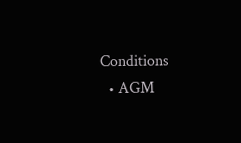Conditions
  • AGM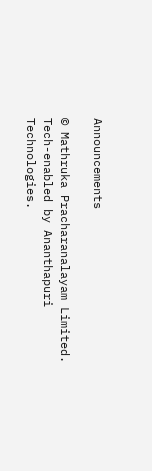Announcements

© Mathruka Pracharanalayam Limited.
Tech-enabled by Ananthapuri Technologies.